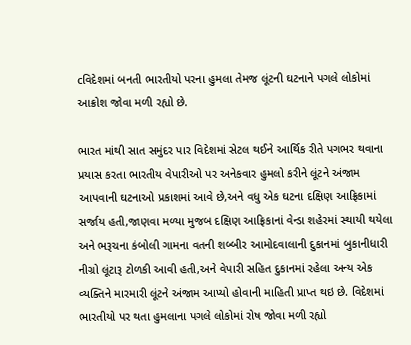cવિદેશમાં બનતી ભારતીયો પરના હુમલા તેમજ લૂંટની ઘટનાને પગલે લોકોમાં આક્રોશ જોવા મળી રહ્યો છે.

ભારત માંથી સાત સમુંદર પાર વિદેશમાં સેટલ થઈને આર્થિક રીતે પગભર થવાના પ્રયાસ કરતા ભારતીય વેપારીઓ પર અનેકવાર હુમલો કરીને લૂંટને અંજામ આપવાની ઘટનાઓ પ્રકાશમાં આવે છે,અને વધુ એક ઘટના દક્ષિણ આફ્રિકામાં સર્જાય હતી,જાણવા મળ્યા મુજબ દક્ષિણ આફ્રિકાનાં વેન્ડા શહેરમાં સ્થાયી થયેલા અને ભરૂચના કંબોલી ગામના વતની શબ્બીર આમોદવાલાની દુકાનમાં બુકાનીધારી નીગ્રો લૂંટારૂ ટોળકી આવી હતી,અને વેપારી સહિત દુકાનમાં રહેલા અન્ય એક વ્યક્તિને મારમારી લૂંટને અંજામ આપ્યો હોવાની માહિતી પ્રાપ્ત થઇ છે. વિદેશમાં ભારતીયો પર થતા હુમલાના પગલે લોકોમાં રોષ જોવા મળી રહ્યો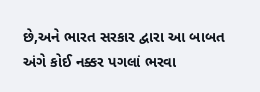છે,અને ભારત સરકાર દ્વારા આ બાબત અંગે કોઈ નક્કર પગલાં ભરવા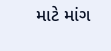માટે માંગ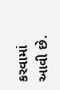કરવામાં આવી છે.